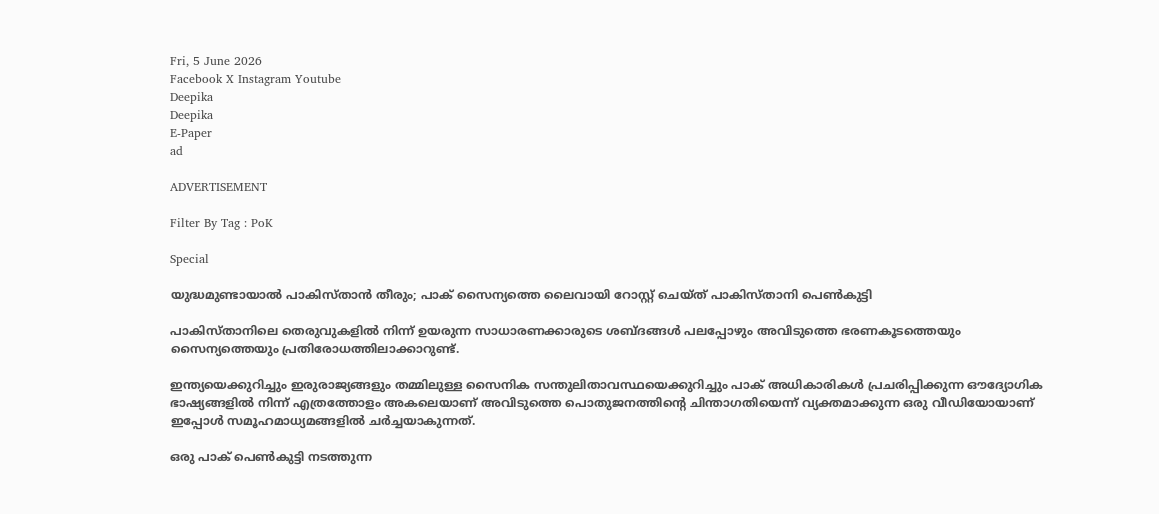Fri, 5 June 2026
Facebook X Instagram Youtube
Deepika
Deepika
E-Paper
ad

ADVERTISEMENT

Filter By Tag : PoK

Special

യുദ്ധമുണ്ടായാൽ പാകിസ്താൻ തീരും; പാക് സൈന്യത്തെ ലൈവായി റോസ്റ്റ് ചെയ്ത് പാകിസ്താനി പെൺകുട്ടി

പാകിസ്താനിലെ തെരുവുകളിൽ നിന്ന് ഉയരുന്ന സാധാരണക്കാരുടെ ശബ്ദങ്ങൾ പലപ്പോഴും അവിടുത്തെ ഭരണകൂടത്തെയും സൈന്യത്തെയും പ്രതിരോധത്തിലാക്കാറുണ്ട്.

ഇന്ത്യയെക്കുറിച്ചും ഇരുരാജ്യങ്ങളും തമ്മിലുള്ള സൈനിക സന്തുലിതാവസ്ഥയെക്കുറിച്ചും പാക് അധികാരികൾ പ്രചരിപ്പിക്കുന്ന ഔദ്യോഗിക ഭാഷ്യങ്ങളിൽ നിന്ന് എത്രത്തോളം അകലെയാണ് അവിടുത്തെ പൊതുജനത്തിന്‍റെ ചിന്താഗതിയെന്ന് വ്യക്തമാക്കുന്ന ഒരു വീഡിയോയാണ് ഇപ്പോൾ സമൂഹമാധ്യമങ്ങളിൽ ചർച്ചയാകുന്നത്.

ഒരു പാക് പെൺകുട്ടി നടത്തുന്ന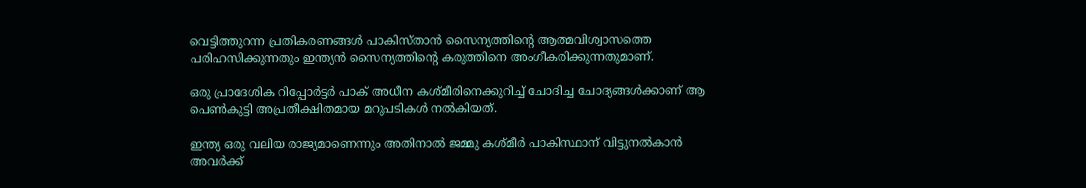വെട്ടിത്തുറന്ന പ്രതികരണങ്ങൾ പാകിസ്താൻ സൈന്യത്തിന്‍റെ ആത്മവിശ്വാസത്തെ പരിഹസിക്കുന്നതും ഇന്ത്യൻ സൈന്യത്തിന്‍റെ കരുത്തിനെ അംഗീകരിക്കുന്നതുമാണ്.

ഒരു പ്രാദേശിക റിപ്പോർട്ടർ പാക് അധീന കശ്മീരിനെക്കുറിച്ച് ചോദിച്ച ചോദ്യങ്ങൾക്കാണ് ആ പെൺകുട്ടി അപ്രതീക്ഷിതമായ മറുപടികൾ നൽകിയത്.

ഇന്ത്യ ഒരു വലിയ രാജ്യമാണെന്നും അതിനാൽ ജമ്മു കശ്മീർ പാകിസ്ഥാന് വിട്ടുനൽകാൻ അവർക്ക്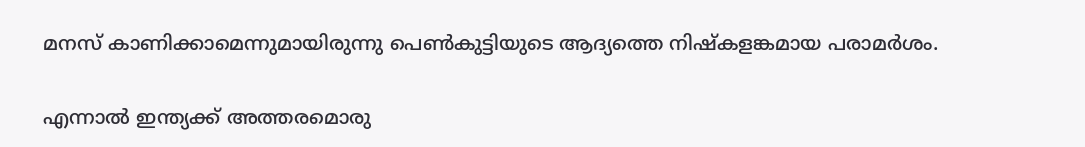മനസ് കാണിക്കാമെന്നുമായിരുന്നു പെൺകുട്ടിയുടെ ആദ്യത്തെ നിഷ്കളങ്കമായ പരാമർശം.

എന്നാൽ ഇന്ത്യക്ക് അത്തരമൊരു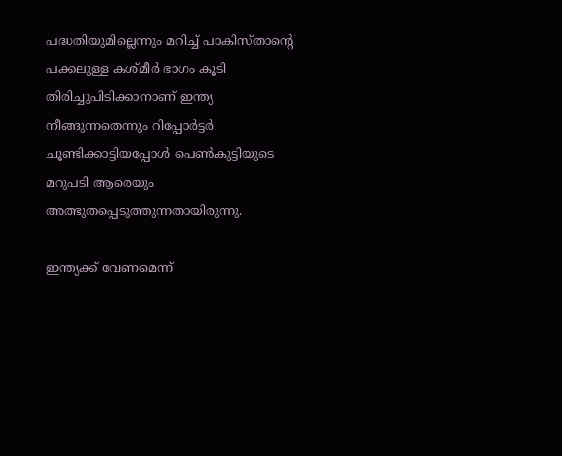പദ്ധതിയുമില്ലെന്നും മറിച്ച് പാകിസ്താന്‍റെ പക്കലുള്ള കശ്മീർ ഭാഗം കൂടി തിരിച്ചുപിടിക്കാനാണ് ഇന്ത്യ നീങ്ങുന്നതെന്നും റിപ്പോർട്ടർ ചൂണ്ടിക്കാട്ടിയപ്പോൾ പെൺകുട്ടിയുടെ മറുപടി ആരെയും അത്ഭുതപ്പെടുത്തുന്നതായിരുന്നു.

ഇന്ത്യക്ക് വേണമെന്ന്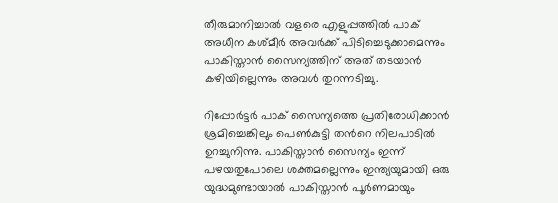തീരുമാനിച്ചാൽ വളരെ എളുപ്പത്തിൽ പാക് അധീന കശ്മീർ അവർക്ക് പിടിച്ചെടുക്കാമെന്നും പാകിസ്താൻ സൈന്യത്തിന് അത് തടയാൻ കഴിയില്ലെന്നും അവൾ തുറന്നടിച്ചു.

റിപ്പോർട്ടർ പാക് സൈന്യത്തെ പ്രതിരോധിക്കാൻ ശ്രമിച്ചെങ്കിലും പെൺകുട്ടി തന്‍റെ നിലപാടിൽ ഉറച്ചുനിന്നു. പാകിസ്താൻ സൈന്യം ഇന്ന് പഴയതുപോലെ ശക്തമല്ലെന്നും ഇന്ത്യയുമായി ഒരു യുദ്ധമുണ്ടായാൽ പാകിസ്താൻ പൂർണമായും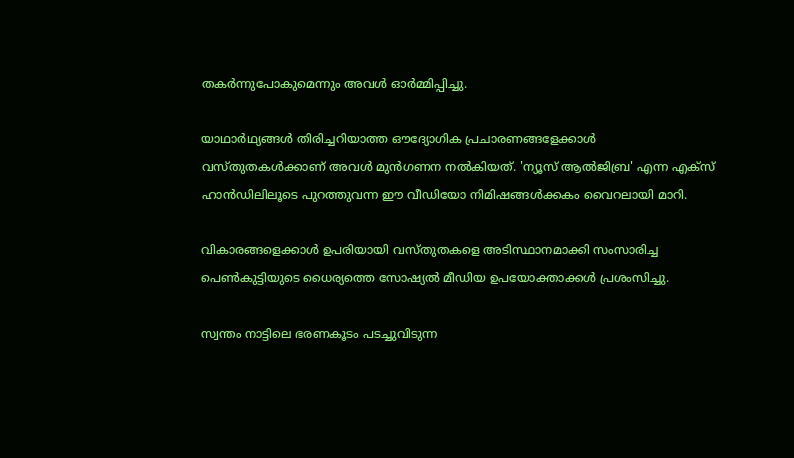തകർന്നുപോകുമെന്നും അവൾ ഓർമ്മിപ്പിച്ചു.

യാഥാർഥ്യങ്ങൾ തിരിച്ചറിയാത്ത ഔദ്യോഗിക പ്രചാരണങ്ങളേക്കാൾ വസ്തുതകൾക്കാണ് അവൾ മുൻഗണന നൽകിയത്. 'ന്യൂസ് ആൽജിബ്ര' എന്ന എക്സ് ഹാൻഡിലിലൂടെ പുറത്തുവന്ന ഈ വീഡിയോ നിമിഷങ്ങൾക്കകം വൈറലായി മാറി.

വികാരങ്ങളെക്കാൾ ഉപരിയായി വസ്തുതകളെ അടിസ്ഥാനമാക്കി സംസാരിച്ച പെൺകുട്ടിയുടെ ധൈര്യത്തെ സോഷ്യൽ മീഡിയ ഉപയോക്താക്കൾ പ്രശംസിച്ചു.

സ്വന്തം നാട്ടിലെ ഭരണകൂടം പടച്ചുവിടുന്ന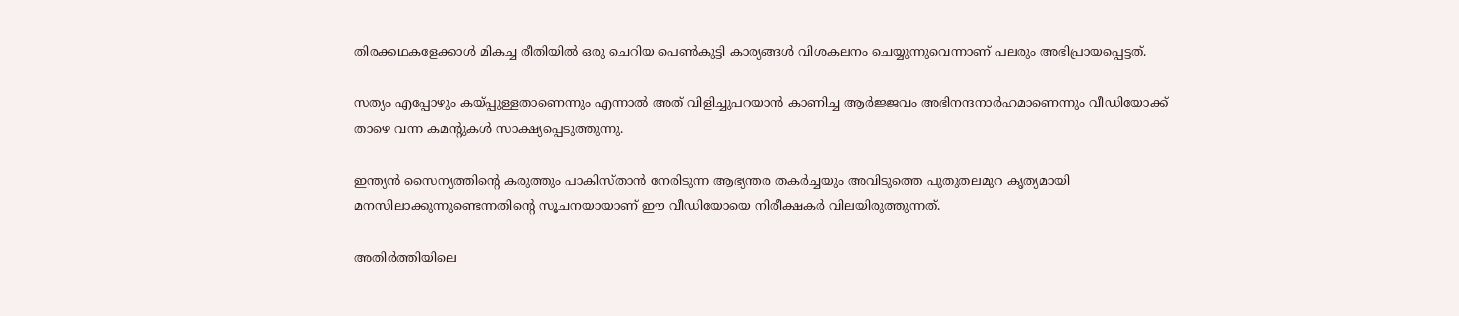തിരക്കഥകളേക്കാൾ മികച്ച രീതിയിൽ ഒരു ചെറിയ പെൺകുട്ടി കാര്യങ്ങൾ വിശകലനം ചെയ്യുന്നുവെന്നാണ് പലരും അഭിപ്രായപ്പെട്ടത്.

സത്യം എപ്പോഴും കയ്പ്പുള്ളതാണെന്നും എന്നാൽ അത് വിളിച്ചുപറയാൻ കാണിച്ച ആർജ്ജവം അഭിനന്ദനാർഹമാണെന്നും വീഡിയോക്ക് താഴെ വന്ന കമന്‍റുകൾ സാക്ഷ്യപ്പെടുത്തുന്നു.

ഇന്ത്യൻ സൈന്യത്തിന്‍റെ കരുത്തും പാകിസ്താൻ നേരിടുന്ന ആഭ്യന്തര തകർച്ചയും അവിടുത്തെ പുതുതലമുറ കൃത്യമായി മനസിലാക്കുന്നുണ്ടെന്നതിന്‍റെ സൂചനയായാണ് ഈ വീഡിയോയെ നിരീക്ഷകർ വിലയിരുത്തുന്നത്.

അതിർത്തിയിലെ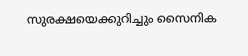സുരക്ഷയെക്കുറിച്ചും സൈനിക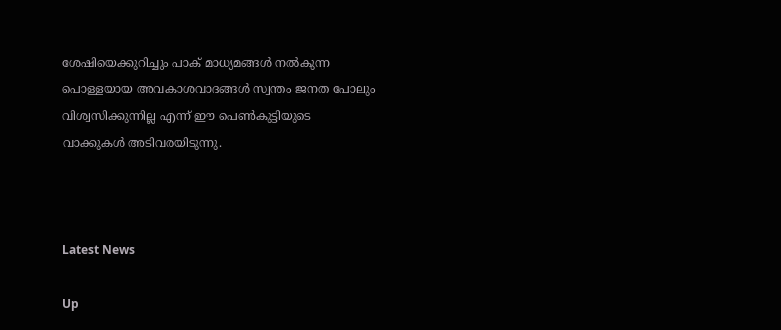ശേഷിയെക്കുറിച്ചും പാക് മാധ്യമങ്ങൾ നൽകുന്ന പൊള്ളയായ അവകാശവാദങ്ങൾ സ്വന്തം ജനത പോലും വിശ്വസിക്കുന്നില്ല എന്ന് ഈ പെൺകുട്ടിയുടെ വാക്കുകൾ അടിവരയിടുന്നു.



Latest News

Up